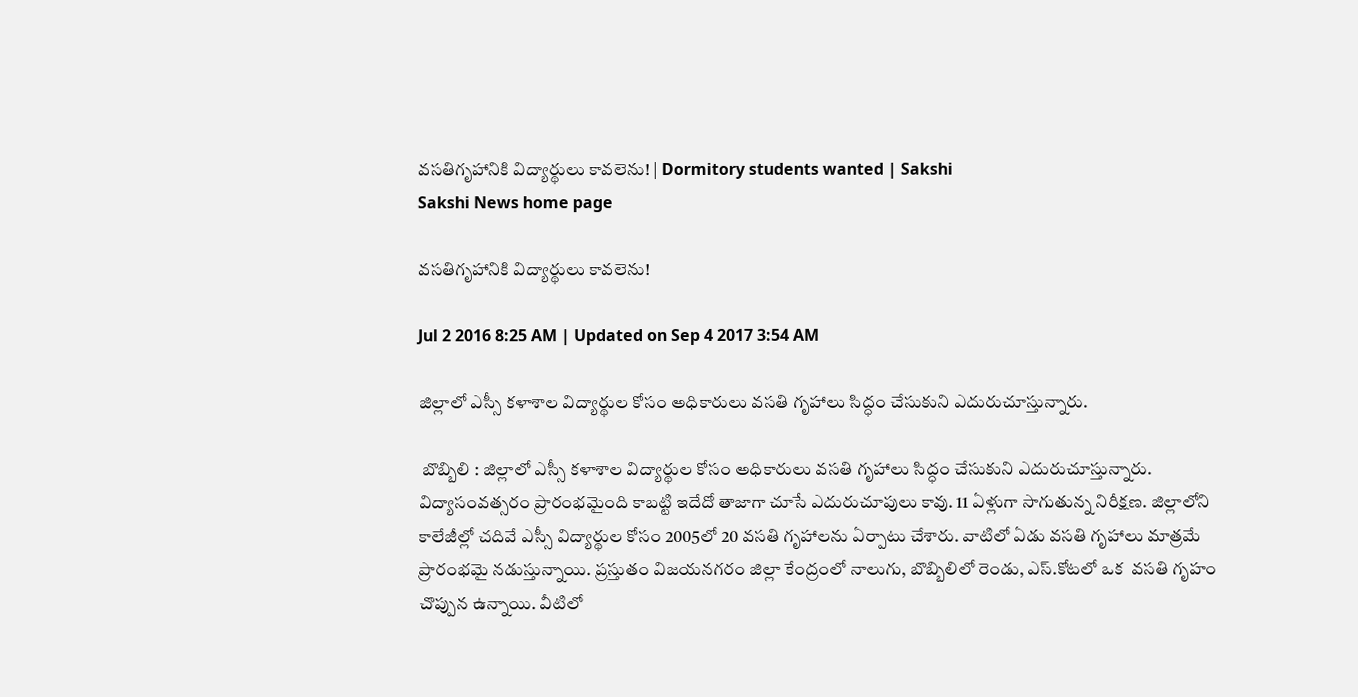వసతిగృహానికి విద్యార్థులు కావలెను! | Dormitory students wanted | Sakshi
Sakshi News home page

వసతిగృహానికి విద్యార్థులు కావలెను!

Jul 2 2016 8:25 AM | Updated on Sep 4 2017 3:54 AM

జిల్లాలో ఎస్సీ కళాశాల విద్యార్థుల కోసం అధికారులు వసతి గృహాలు సిద్ధం చేసుకుని ఎదురుచూస్తున్నారు.

 బొబ్బిలి : జిల్లాలో ఎస్సీ కళాశాల విద్యార్థుల కోసం అధికారులు వసతి గృహాలు సిద్ధం చేసుకుని ఎదురుచూస్తున్నారు. విద్యాసంవత్సరం ప్రారంభమైంది కాబట్టి ఇదేదో తాజాగా చూసే ఎదురుచూపులు కావు. 11 ఏళ్లుగా సాగుతున్న నిరీక్షణ. జిల్లాలోని కాలేజీల్లో చదివే ఎస్సీ విద్యార్థుల కోసం 2005లో 20 వసతి గృహాలను ఏర్పాటు చేశారు. వాటిలో ఏడు వసతి గృహాలు మాత్రమే ప్రారంభమై నడుస్తున్నాయి. ప్రస్తుతం విజయనగరం జిల్లా కేంద్రంలో నాలుగు, బొబ్బిలిలో రెండు, ఎస్.కోటలో ఒక  వసతి గృహం చొప్పున ఉన్నాయి. వీటిలో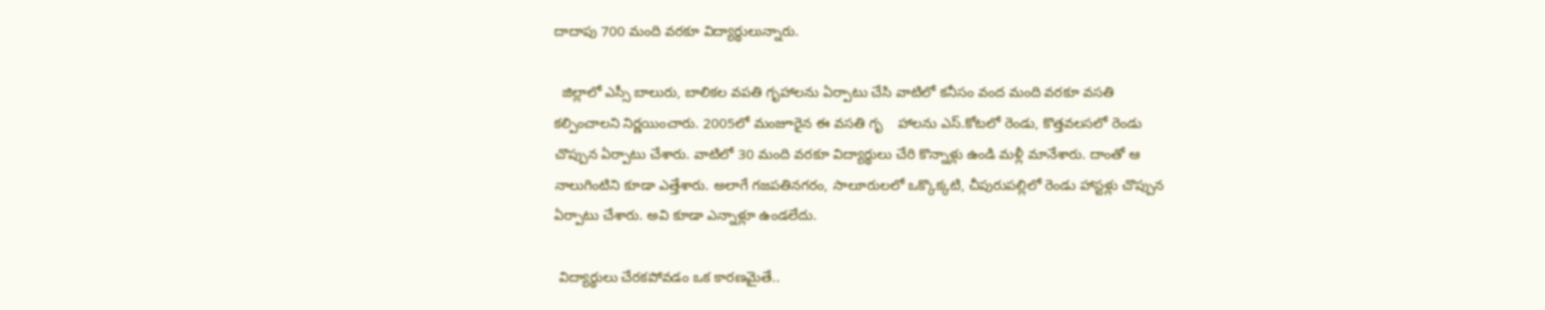దాదాపు 700 మంది వరకూ విద్యార్థులున్నారు.

  జిల్లాలో ఎస్సీ బాలురు, బాలికల వపతి గృహాలను ఏర్పాటు చేసి వాటిలో కనీసం వంద మంది వరకూ వసతి కల్పించాలని నిర్ణయించారు. 2005లో మంజూరైన ఈ వసతి గృ    హాలను ఎస్.కోటలో రెండు, కొత్తవలసలో రెండు చొప్పున ఏర్పాటు చేశారు. వాటిలో 30 మంది వరకూ విద్యార్థులు చేరి కొన్నాళ్లు ఉండి మళ్లీ మానేశారు. దాంతో ఆ నాలుగింటిని కూడా ఎత్తేశారు. అలాగే గజపతినగరం, సాలూరులలో ఒక్కొక్కటి, చీపురుపల్లిలో రెండు హాస్టళ్లు చొప్పున ఏర్పాటు చేశారు. అవి కూడా ఎన్నాళ్లూ ఉండలేదు.

 విద్యార్థులు చేరకపోవడం ఒక కారణమైతే..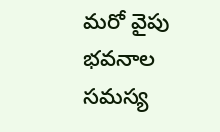మరో వైపు భవనాల సమస్య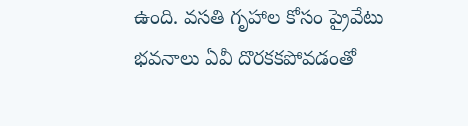ఉంది. వసతి గృహాల కోసం ప్రైవేటు భవనాలు ఏవీ దొరకకపోవడంతో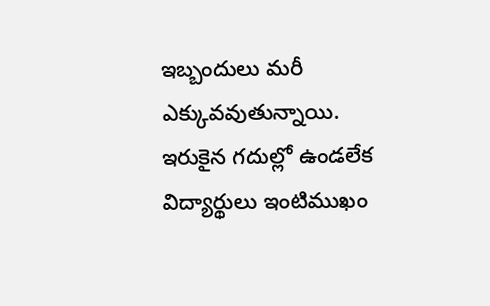ఇబ్బందులు మరీ ఎక్కువవుతున్నాయి. ఇరుకైన గదుల్లో ఉండలేక విద్యార్థులు ఇంటిముఖం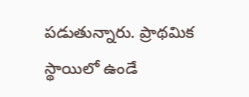పడుతున్నారు. ప్రాథమిక స్థాయిలో ఉండే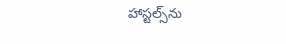హాస్టల్స్‌ను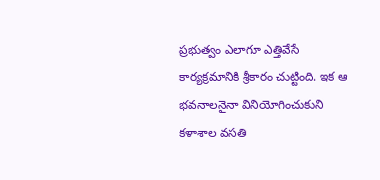ప్రభుత్వం ఎలాగూ ఎత్తివేసే కార్యక్రమానికి శ్రీకారం చుట్టింది. ఇక ఆ భవనాలనైనా వినియోగించుకుని కళాశాల వసతి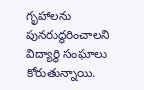గృహాలను పునరుద్ధరించాలని విద్యార్థి సంఘాలు కోరుతున్నాయి.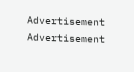Advertisement
Advertisement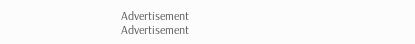Advertisement
Advertisement